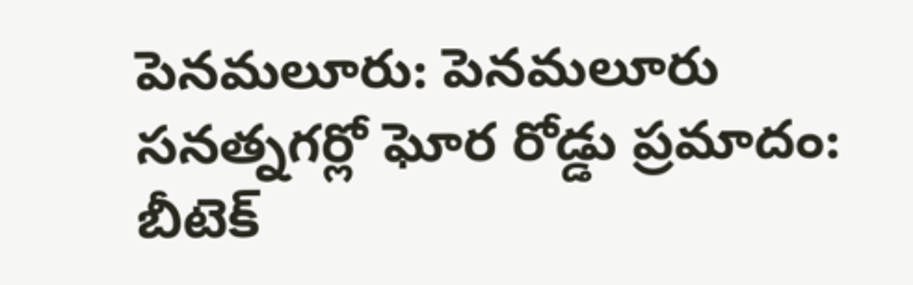పెనమలూరు: పెనమలూరు సనత్నగర్లో ఘోర రోడ్డు ప్రమాదం: బీటెక్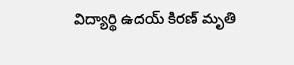విద్యార్థి ఉదయ్ కిరణ్ మృతి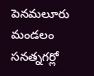పెనమలూరు మండలం సనత్నగర్లో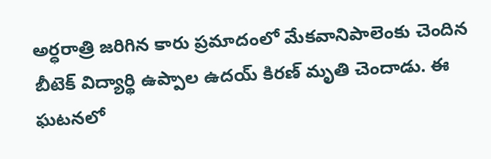అర్ధరాత్రి జరిగిన కారు ప్రమాదంలో మేకవానిపాలెంకు చెందిన బీటెక్ విద్యార్థి ఉప్పాల ఉదయ్ కిరణ్ మృతి చెందాడు. ఈ ఘటనలో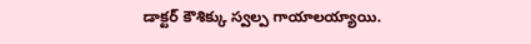డాక్టర్ కౌశిక్కు స్వల్ప గాయాలయ్యాయి.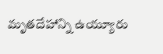మృతదేహాన్ని ఉయ్యూరు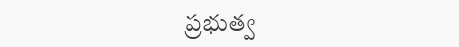ప్రభుత్వ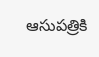ఆసుపత్రికి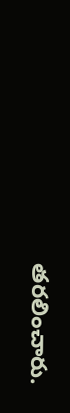తరలించారు.